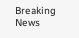Breaking News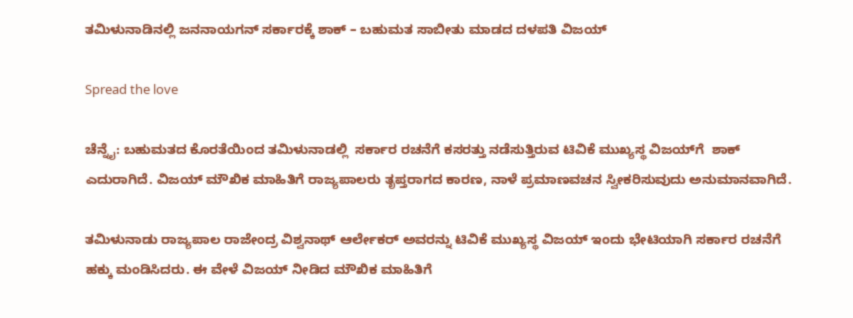ತಮಿಳುನಾಡಿನಲ್ಲಿ ಜನನಾಯಗನ್ ಸರ್ಕಾರಕ್ಕೆ ಶಾಕ್ – ಬಹುಮತ ಸಾಬೀತು ಮಾಡದ ದಳಪತಿ ವಿಜಯ್

Spread the love

ಚೆನ್ನೈ: ಬಹುಮತದ ಕೊರತೆಯಿಂದ ತಮಿಳುನಾಡಲ್ಲಿ  ಸರ್ಕಾರ ರಚನೆಗೆ ಕಸರತ್ತು ನಡೆಸುತ್ತಿರುವ ಟಿವಿಕೆ ಮುಖ್ಯಸ್ಥ ವಿಜಯ್‌ಗೆ  ಶಾಕ್ ಎದುರಾಗಿದೆ. ವಿಜಯ್ ಮೌಖಿಕ ಮಾಹಿತಿಗೆ ರಾಜ್ಯಪಾಲರು ತೃಪ್ತರಾಗದ ಕಾರಣ, ನಾಳೆ ಪ್ರಮಾಣವಚನ ಸ್ವೀಕರಿಸುವುದು ಅನುಮಾನವಾಗಿದೆ.

ತಮಿಳುನಾಡು ರಾಜ್ಯಪಾಲ ರಾಜೇಂದ್ರ ವಿಶ್ವನಾಥ್ ಆರ್ಲೇಕರ್ ಅವರನ್ನು ಟಿವಿಕೆ ಮುಖ್ಯಸ್ಥ ವಿಜಯ್ ಇಂದು ಭೇಟಿಯಾಗಿ ಸರ್ಕಾರ ರಚನೆಗೆ ಹಕ್ಕು ಮಂಡಿಸಿದರು. ಈ ವೇಳೆ ವಿಜಯ್ ನೀಡಿದ ಮೌಖಿಕ ಮಾಹಿತಿಗೆ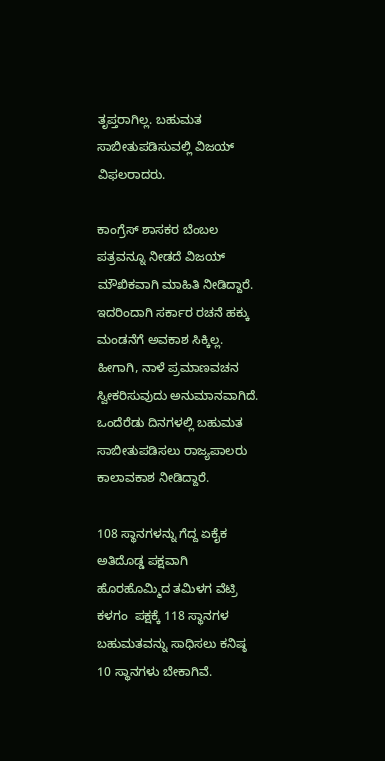ತೃಪ್ತರಾಗಿಲ್ಲ. ಬಹುಮತ ಸಾಬೀತುಪಡಿಸುವಲ್ಲಿ ವಿಜಯ್ ವಿಫಲರಾದರು.

ಕಾಂಗ್ರೆಸ್ ಶಾಸಕರ ಬೆಂಬಲ ಪತ್ರವನ್ನೂ ನೀಡದೆ ವಿಜಯ್ ಮೌಖಿಕವಾಗಿ ಮಾಹಿತಿ ನೀಡಿದ್ದಾರೆ. ಇದರಿಂದಾಗಿ ಸರ್ಕಾರ ರಚನೆ ಹಕ್ಕು ಮಂಡನೆಗೆ ಅವಕಾಶ ಸಿಕ್ಕಿಲ್ಲ. ಹೀಗಾಗಿ, ನಾಳೆ ಪ್ರಮಾಣವಚನ ಸ್ವೀಕರಿಸುವುದು ಅನುಮಾನವಾಗಿದೆ. ಒಂದೆರೆಡು ದಿನಗಳಲ್ಲಿ ಬಹುಮತ ಸಾಬೀತುಪಡಿಸಲು ರಾಜ್ಯಪಾಲರು ಕಾಲಾವಕಾಶ ನೀಡಿದ್ದಾರೆ.

108 ಸ್ಥಾನಗಳನ್ನು ಗೆದ್ದ ಏಕೈಕ ಅತಿದೊಡ್ಡ ಪಕ್ಷವಾಗಿ ಹೊರಹೊಮ್ಮಿದ ತಮಿಳಗ ವೆಟ್ರಿ ಕಳಗಂ  ಪಕ್ಷಕ್ಕೆ 118 ಸ್ಥಾನಗಳ ಬಹುಮತವನ್ನು ಸಾಧಿಸಲು ಕನಿಷ್ಠ 10 ಸ್ಥಾನಗಳು ಬೇಕಾಗಿವೆ.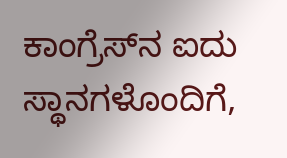ಕಾಂಗ್ರೆಸ್‌ನ ಐದು ಸ್ಥಾನಗಳೊಂದಿಗೆ,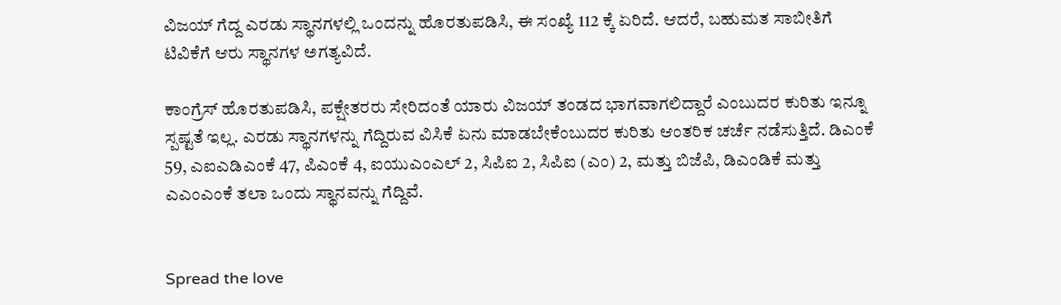ವಿಜಯ್ ಗೆದ್ದ ಎರಡು ಸ್ಥಾನಗಳಲ್ಲಿ ಒಂದನ್ನು ಹೊರತುಪಡಿಸಿ, ಈ ಸಂಖ್ಯೆ 112 ಕ್ಕೆ ಏರಿದೆ. ಆದರೆ, ಬಹುಮತ ಸಾಬೀತಿಗೆ ಟಿವಿಕೆಗೆ ಆರು ಸ್ಥಾನಗಳ ಅಗತ್ಯವಿದೆ.

ಕಾಂಗ್ರೆಸ್ ಹೊರತುಪಡಿಸಿ, ಪಕ್ಷೇತರರು ಸೇರಿದಂತೆ ಯಾರು ವಿಜಯ್ ತಂಡದ ಭಾಗವಾಗಲಿದ್ದಾರೆ ಎಂಬುದರ ಕುರಿತು ಇನ್ನೂ ಸ್ಪಷ್ಟತೆ ಇಲ್ಲ. ಎರಡು ಸ್ಥಾನಗಳನ್ನು ಗೆದ್ದಿರುವ ವಿಸಿಕೆ ಏನು ಮಾಡಬೇಕೆಂಬುದರ ಕುರಿತು ಆಂತರಿಕ ಚರ್ಚೆ ನಡೆಸುತ್ತಿದೆ. ಡಿಎಂಕೆ 59, ಎಐಎಡಿಎಂಕೆ 47, ಪಿಎಂಕೆ 4, ಐಯುಎಂಎಲ್ 2, ಸಿಪಿಐ 2, ಸಿಪಿಐ (ಎಂ) 2, ಮತ್ತು ಬಿಜೆಪಿ, ಡಿಎಂಡಿಕೆ ಮತ್ತು ಎಎಂಎಂಕೆ ತಲಾ ಒಂದು ಸ್ಥಾನವನ್ನು ಗೆದ್ದಿವೆ.


Spread the love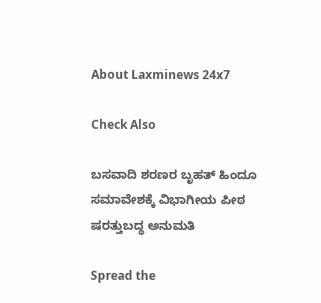About Laxminews 24x7

Check Also

ಬಸವಾದಿ ಶರಣರ ಬೃಹತ್ ಹಿಂದೂ ಸಮಾವೇಶಕ್ಕೆ ವಿಭಾಗೀಯ ಪೀಠ ಷರತ್ತುಬದ್ಧ ಅನುಮತಿ

Spread the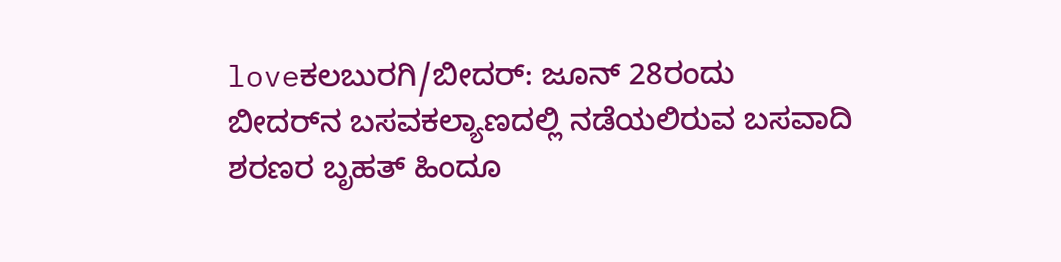loveಕಲಬುರಗಿ/ಬೀದರ್: ಜೂನ್ 28ರಂದು ಬೀದರ್‌ನ ಬಸವಕಲ್ಯಾಣದಲ್ಲಿ ನಡೆಯಲಿರುವ ಬಸವಾದಿ ಶರಣರ ಬೃಹತ್ ಹಿಂದೂ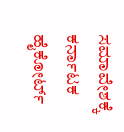ಸಮಾವೇಶಕ್ಕೆ ಕರ್ನಾಟಕ ಹೈಕೋರ್ಟ್‌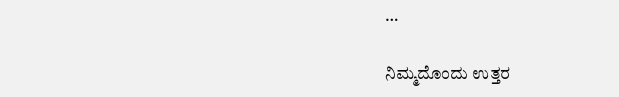…

ನಿಮ್ಮದೊಂದು ಉತ್ತರ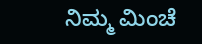ನಿಮ್ಮ ಮಿಂಚೆ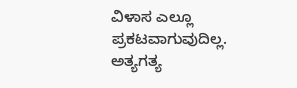ವಿಳಾಸ ಎಲ್ಲೂ ಪ್ರಕಟವಾಗುವುದಿಲ್ಲ. ಅತ್ಯಗತ್ಯ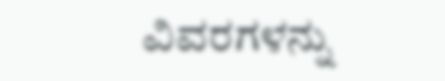ವಿವರಗಳನ್ನು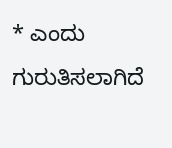* ಎಂದು ಗುರುತಿಸಲಾಗಿದೆ